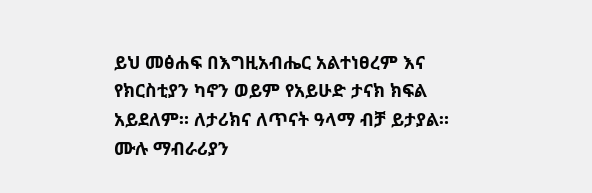ይህ መፅሐፍ በእግዚአብሔር አልተነፀረም እና የክርስቲያን ካኖን ወይም የአይሁድ ታናክ ክፍል አይደለም። ለታሪክና ለጥናት ዓላማ ብቻ ይታያል። ሙሉ ማብራሪያን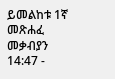ይመልከቱ 1ኛ መጽሐፈ መቃብያን 14:47 -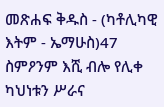መጽሐፍ ቅዱስ - (ካቶሊካዊ እትም - ኤማሁስ)47 ስምዖንም እሺ ብሎ የሊቀ ካህነቱን ሥራና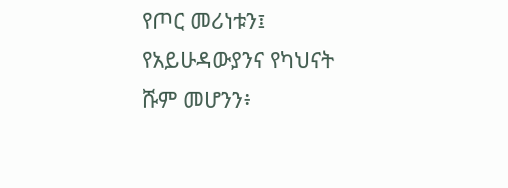የጦር መሪነቱን፤ የአይሁዳውያንና የካህናት ሹም መሆንን፥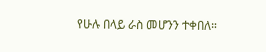የሁሉ በላይ ራስ መሆንን ተቀበለ።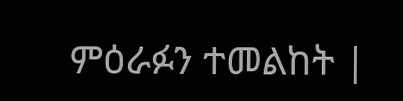ምዕራፉን ተመልከት |